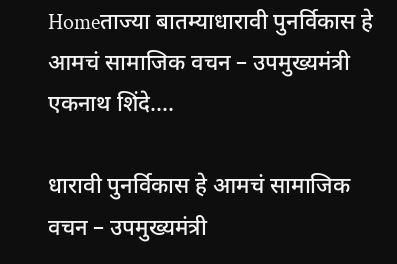Homeताज्या बातम्याधारावी पुनर्विकास हे आमचं सामाजिक वचन – उपमुख्यमंत्री एकनाथ शिंदे....

धारावी पुनर्विकास हे आमचं सामाजिक वचन – उपमुख्यमंत्री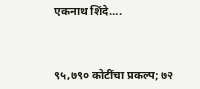एकनाथ शिंदे….



९५,७९० कोटींचा प्रकल्प; ७२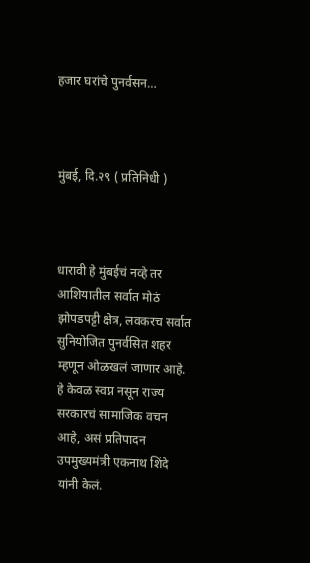हजार घरांचे पुनर्वसन…



मुंबई, दि.२९ ( प्रतिनिधी )



धारावी हे मुंबईचं नव्हे तर आशियातील सर्वात मोठं झोपडपट्टी क्षेत्र, लवकरच सर्वात सुनियोजित पुनर्वसित शहर म्हणून ओळखलं जाणार आहे. हे केवळ स्वप्न नसून राज्य सरकारचं सामाजिक वचन आहे, असं प्रतिपादन उपमुख्यमंत्री एकनाथ शिंदे यांनी केलं.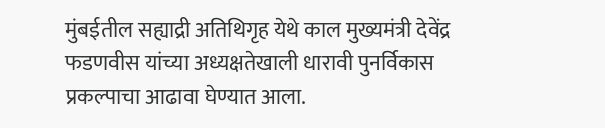मुंबईतील सह्याद्री अतिथिगृह येथे काल मुख्यमंत्री देवेंद्र फडणवीस यांच्या अध्यक्षतेखाली धारावी पुनर्विकास प्रकल्पाचा आढावा घेण्यात आला.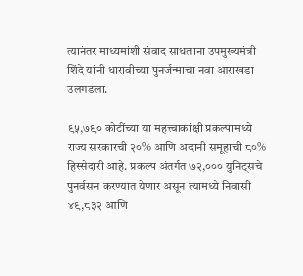त्यानंतर माध्यमांशी संवाद साधताना उपमुख्यमंत्री शिंदे यांनी धारावीच्या पुनर्जन्माचा नवा आराखडा उलगडला.

९५,७९० कोटींच्या या महत्त्वाकांक्षी प्रकल्पामध्ये राज्य सरकारची २०% आणि अदानी समूहाची ८०% हिस्सेदारी आहे. प्रकल्प अंतर्गत ७२,००० युनिट्सचे पुनर्वसन करण्यात येणार असून त्यामध्ये निवासी ४९,८३२ आणि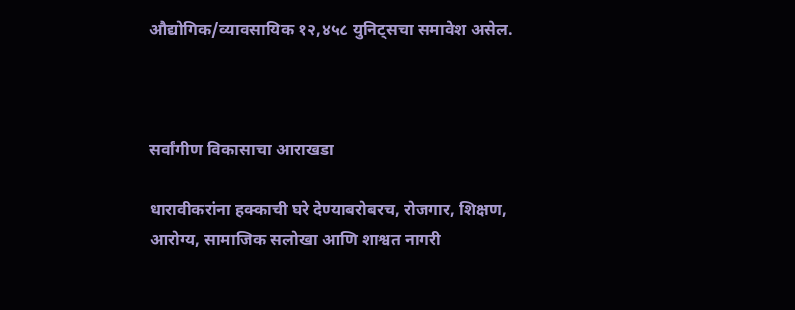औद्योगिक/व्यावसायिक १२,४५८ युनिट्सचा समावेश असेल.



सर्वांगीण विकासाचा आराखडा

धारावीकरांना हक्काची घरे देण्याबरोबरच, रोजगार, शिक्षण, आरोग्य, सामाजिक सलोखा आणि शाश्वत नागरी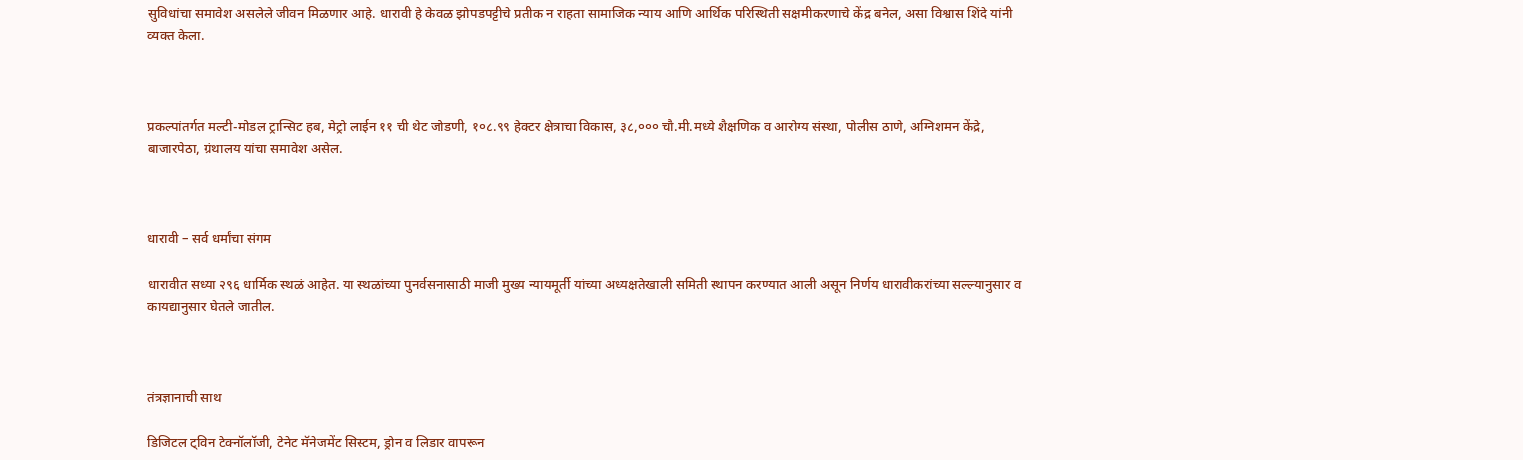सुविधांचा समावेश असलेले जीवन मिळणार आहे. धारावी हे केवळ झोपडपट्टीचे प्रतीक न राहता सामाजिक न्याय आणि आर्थिक परिस्थिती सक्षमीकरणाचे केंद्र बनेल, असा विश्वास शिंदे यांनी व्यक्त केला.



प्रकल्पांतर्गत मल्टी-मोडल ट्रान्सिट हब, मेट्रो लाईन ११ ची थेट जोडणी, १०८.९९ हेक्टर क्षेत्राचा विकास, ३८,००० चौ.मी.मध्ये शैक्षणिक व आरोग्य संस्था, पोलीस ठाणे, अग्निशमन केंद्रे, बाजारपेठा, ग्रंथालय यांचा समावेश असेल.



धारावी – सर्व धर्मांचा संगम

धारावीत सध्या २९६ धार्मिक स्थळं आहेत. या स्थळांच्या पुनर्वसनासाठी माजी मुख्य न्यायमूर्ती यांच्या अध्यक्षतेखाली समिती स्थापन करण्यात आली असून निर्णय धारावीकरांच्या सल्ल्यानुसार व कायद्यानुसार घेतले जातील.



तंत्रज्ञानाची साथ

डिजिटल ट्विन टेक्नॉलॉजी, टेनेट मॅनेजमेंट सिस्टम, ड्रोन व लिडार वापरून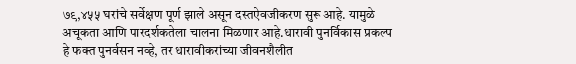७९,४५५ घरांचे सर्वेक्षण पूर्ण झाले असून दस्तऐवजीकरण सुरू आहे. यामुळे अचूकता आणि पारदर्शकतेला चालना मिळणार आहे.धारावी पुनर्विकास प्रकल्प हे फक्त पुनर्वसन नव्हे, तर धारावीकरांच्या जीवनशैलीत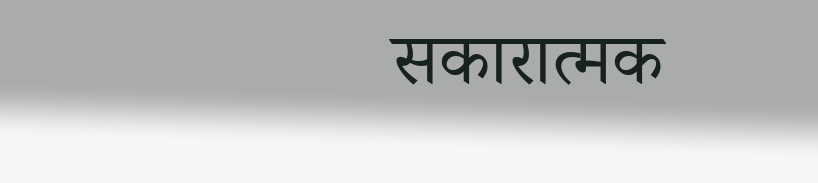सकारात्मक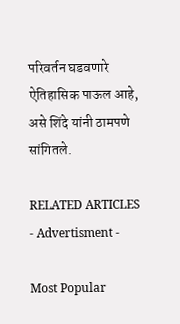परिवर्तन घडवणारे ऐतिहासिक पाऊल आहे, असे शिंदे यांनी ठामपणे सांगितले.

RELATED ARTICLES
- Advertisment -

Most Popular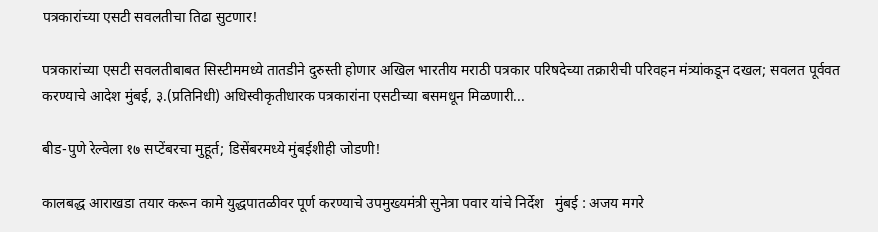पत्रकारांच्या एसटी सवलतीचा तिढा सुटणार!

पत्रकारांच्या एसटी सवलतीबाबत सिस्टीममध्ये तातडीने दुरुस्ती होणार अखिल भारतीय मराठी पत्रकार परिषदेच्या तक्रारीची परिवहन मंत्र्यांकडून दखल; सवलत पूर्ववत करण्याचे आदेश मुंबई, ३.(प्रतिनिधी) अधिस्वीकृतीधारक पत्रकारांना एसटीच्या बसमधून मिळणारी...

बीड-पुणे रेल्वेला १७ सप्टेंबरचा मुहूर्त; डिसेंबरमध्ये मुंबईशीही जोडणी!

कालबद्ध आराखडा तयार करून कामे युद्धपातळीवर पूर्ण करण्याचे उपमुख्यमंत्री सुनेत्रा पवार यांचे निर्देश   मुंबई : अजय मगरे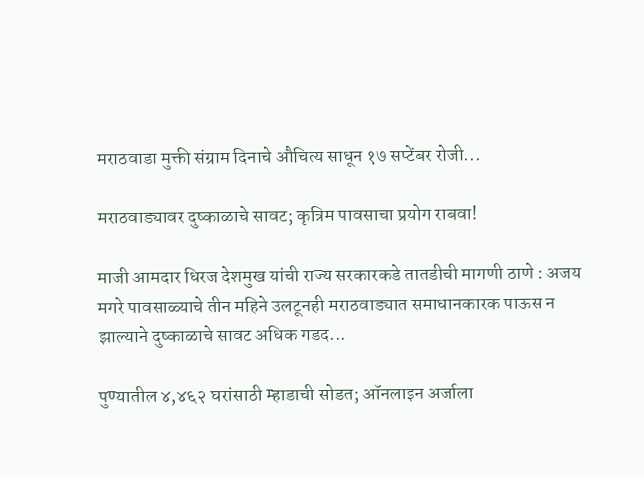मराठवाडा मुक्ती संग्राम दिनाचे औचित्य साधून १७ सप्टेंबर रोजी...

मराठवाड्यावर दुष्काळाचे सावट; कृत्रिम पावसाचा प्रयोग राबवा!

माजी आमदार धिरज देशमुख यांची राज्य सरकारकडे तातडीची मागणी ठाणे : अजय मगरे पावसाळ्याचे तीन महिने उलटूनही मराठवाड्यात समाधानकारक पाऊस न झाल्याने दुष्काळाचे सावट अधिक गडद...

पुण्यातील ४,४६२ घरांसाठी म्हाडाची सोडत; ऑनलाइन अर्जाला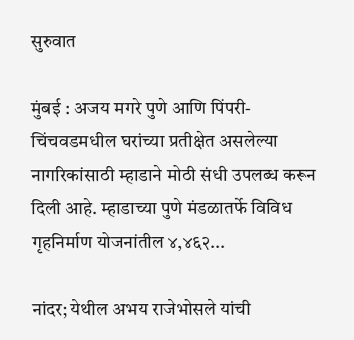सुरुवात

मुंबई : अजय मगरे पुणे आणि पिंपरी-चिंचवडमधील घरांच्या प्रतीक्षेत असलेल्या नागरिकांसाठी म्हाडाने मोठी संधी उपलब्ध करून दिली आहे. म्हाडाच्या पुणे मंडळातर्फे विविध गृहनिर्माण योजनांतील ४,४६२...

नांदर; येथील अभय राजेभोसले यांची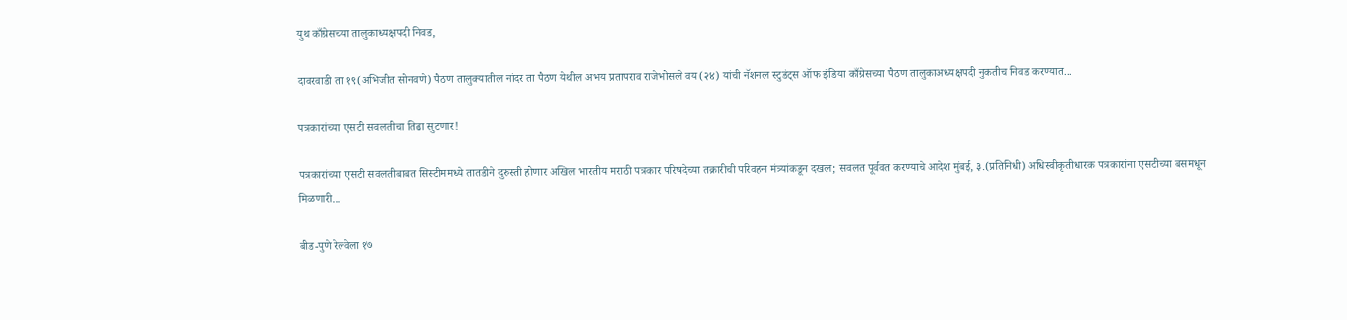युथ काँग्रेसच्या तालुकाध्यक्षपदी निवड,

दावरवाडी ता १९(अभिजीत सोनवणे) पैठण तालुक्यातील नांदर ता पैठण येथील अभय प्रतापराव राजेभोसले वय(२४) यांची नॅशनल स्टुडंट्स ऑफ इंडिया काँग्रेसच्या पैठण तालुकाअध्यक्षपदी नुकतीच निवड करण्यात...

पत्रकारांच्या एसटी सवलतीचा तिढा सुटणार!

पत्रकारांच्या एसटी सवलतीबाबत सिस्टीममध्ये तातडीने दुरुस्ती होणार अखिल भारतीय मराठी पत्रकार परिषदेच्या तक्रारीची परिवहन मंत्र्यांकडून दखल; सवलत पूर्ववत करण्याचे आदेश मुंबई, ३.(प्रतिनिधी) अधिस्वीकृतीधारक पत्रकारांना एसटीच्या बसमधून मिळणारी...

बीड-पुणे रेल्वेला १७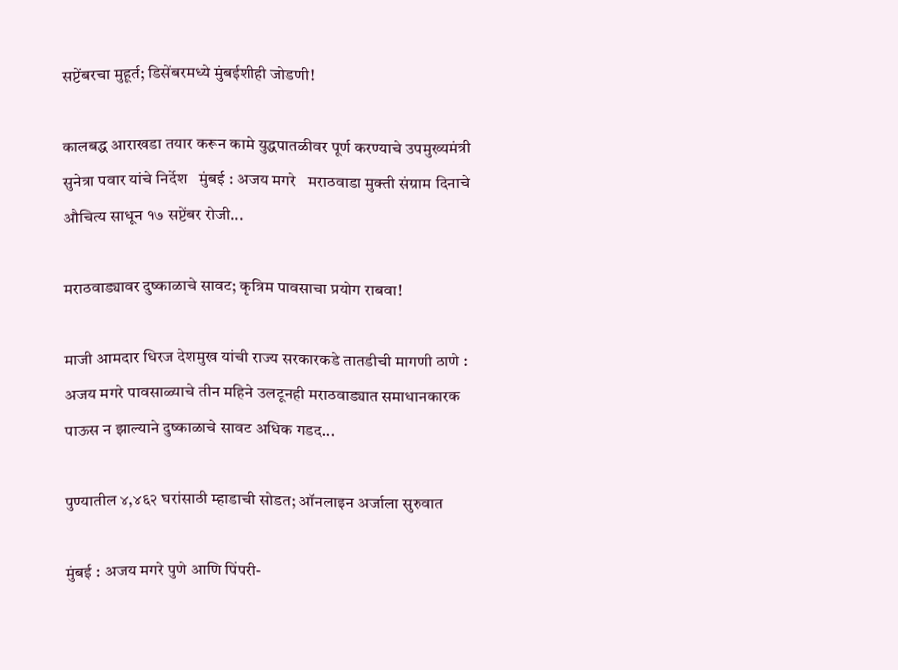सप्टेंबरचा मुहूर्त; डिसेंबरमध्ये मुंबईशीही जोडणी!

कालबद्ध आराखडा तयार करून कामे युद्धपातळीवर पूर्ण करण्याचे उपमुख्यमंत्री सुनेत्रा पवार यांचे निर्देश   मुंबई : अजय मगरे   मराठवाडा मुक्ती संग्राम दिनाचे औचित्य साधून १७ सप्टेंबर रोजी...

मराठवाड्यावर दुष्काळाचे सावट; कृत्रिम पावसाचा प्रयोग राबवा!

माजी आमदार धिरज देशमुख यांची राज्य सरकारकडे तातडीची मागणी ठाणे : अजय मगरे पावसाळ्याचे तीन महिने उलटूनही मराठवाड्यात समाधानकारक पाऊस न झाल्याने दुष्काळाचे सावट अधिक गडद...

पुण्यातील ४,४६२ घरांसाठी म्हाडाची सोडत; ऑनलाइन अर्जाला सुरुवात

मुंबई : अजय मगरे पुणे आणि पिंपरी-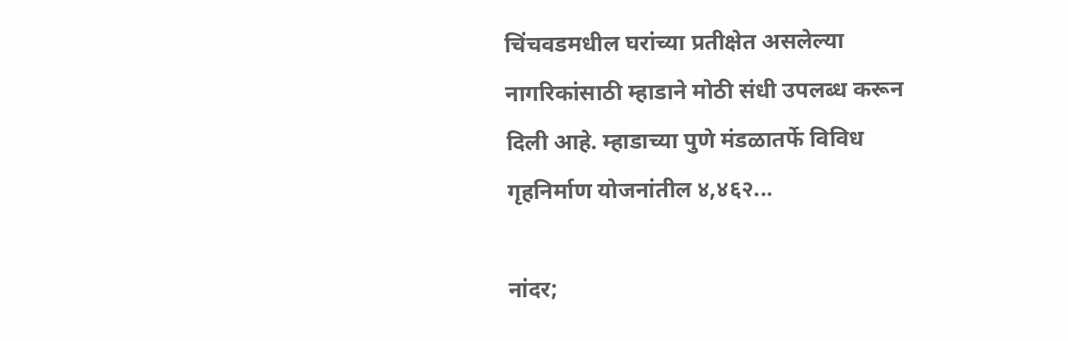चिंचवडमधील घरांच्या प्रतीक्षेत असलेल्या नागरिकांसाठी म्हाडाने मोठी संधी उपलब्ध करून दिली आहे. म्हाडाच्या पुणे मंडळातर्फे विविध गृहनिर्माण योजनांतील ४,४६२...

नांदर;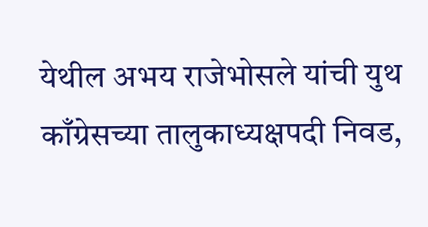येथील अभय राजेभोसले यांची युथ काँग्रेसच्या तालुकाध्यक्षपदी निवड,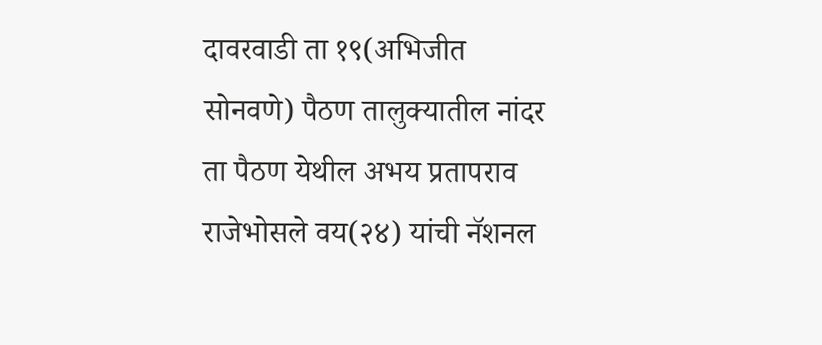दावरवाडी ता १९(अभिजीत सोनवणे) पैठण तालुक्यातील नांदर ता पैठण येथील अभय प्रतापराव राजेभोसले वय(२४) यांची नॅशनल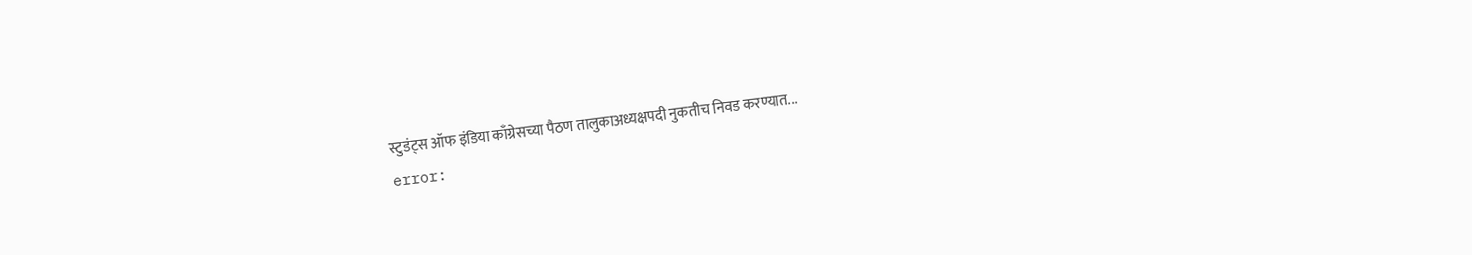स्टुडंट्स ऑफ इंडिया काँग्रेसच्या पैठण तालुकाअध्यक्षपदी नुकतीच निवड करण्यात...
error: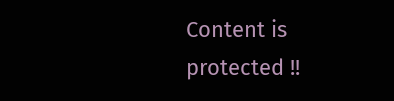Content is protected !!